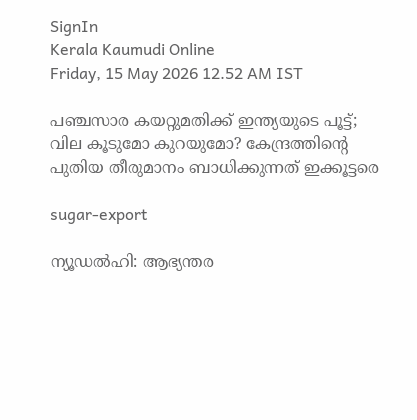SignIn
Kerala Kaumudi Online
Friday, 15 May 2026 12.52 AM IST

പഞ്ചസാര കയറ്റുമതിക്ക് ഇന്ത്യയുടെ പൂട്ട്; വില കൂടുമോ കുറയുമോ? കേന്ദ്രത്തിന്റെ പുതിയ തീരുമാനം ബാധിക്കുന്നത് ഇക്കൂട്ടരെ

sugar-export

ന്യൂഡൽഹി: ആഭ്യന്തര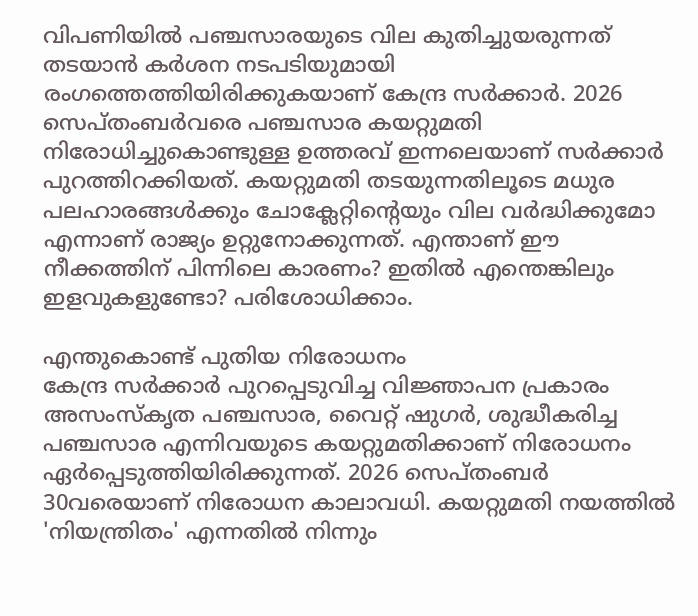വിപണിയിൽ പഞ്ചസാരയുടെ വില കുതിച്ചുയരുന്നത് തടയാൻ കർശന നടപടിയുമായി രംഗത്തെത്തിയിരിക്കുകയാണ് കേന്ദ്ര സർക്കാർ. 2026 സെപ്തംബർവരെ പഞ്ചസാര കയറ്റുമതി നിരോധിച്ചുകൊണ്ടുള്ള ഉത്തരവ് ഇന്നലെയാണ് സർക്കാർ പുറത്തിറക്കിയത്. കയറ്റുമതി തടയുന്നതിലൂടെ മധുര പലഹാരങ്ങൾക്കും ചോക്ലേറ്റിന്റെയും വില വർദ്ധിക്കുമോ എന്നാണ് രാജ്യം ഉറ്റുനോക്കുന്നത്. എന്താണ് ഈ നീക്കത്തിന് പിന്നിലെ കാരണം? ഇതിൽ എന്തെങ്കിലും ഇളവുകളുണ്ടോ? പരിശോധിക്കാം.

എന്തുകൊണ്ട് പുതിയ നിരോധനം
കേന്ദ്ര സർക്കാർ പുറപ്പെടുവിച്ച വിജ്ഞാപന പ്രകാരം അസംസ്‌കൃത പഞ്ചസാര, വൈറ്റ് ഷുഗർ, ശുദ്ധീകരിച്ച പഞ്ചസാര എന്നിവയുടെ കയറ്റുമതിക്കാണ് നിരോധനം ഏർപ്പെടുത്തിയിരിക്കുന്നത്. 2026 സെപ്തംബർ 30വരെയാണ് നിരോധന കാലാവധി. കയറ്റുമതി നയത്തിൽ 'നിയന്ത്രിതം' എന്നതിൽ നിന്നും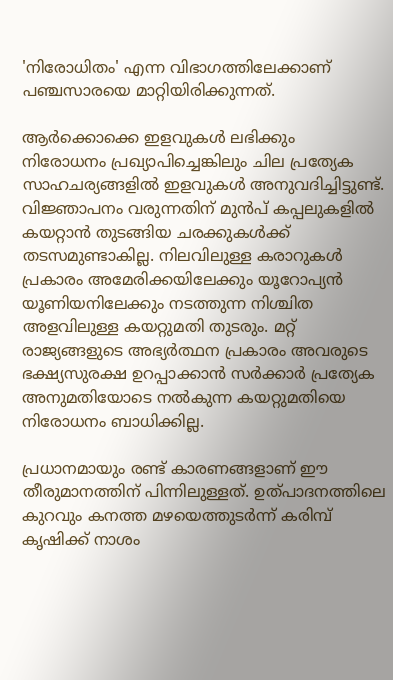'നിരോധിതം' എന്ന വിഭാഗത്തിലേക്കാണ് പഞ്ചസാരയെ മാറ്റിയിരിക്കുന്നത്.

ആർക്കൊക്കെ ഇളവുകൾ ലഭിക്കും
നിരോധനം പ്രഖ്യാപിച്ചെങ്കിലും ചില പ്രത്യേക സാഹചര്യങ്ങളിൽ ഇളവുകൾ അനുവദിച്ചിട്ടുണ്ട്. വിജ്ഞാപനം വരുന്നതിന് മുൻപ് കപ്പലുകളിൽ കയറ്റാൻ തുടങ്ങിയ ചരക്കുകൾക്ക് തടസമുണ്ടാകില്ല. നിലവിലുള്ള കരാറുകൾ പ്രകാരം അമേരിക്കയിലേക്കും യൂറോപ്യൻ യൂണിയനിലേക്കും നടത്തുന്ന നിശ്ചിത അളവിലുള്ള കയറ്റുമതി തുടരും. മറ്റ് രാജ്യങ്ങളുടെ അഭ്യർത്ഥന പ്രകാരം അവരുടെ ഭക്ഷ്യസുരക്ഷ ഉറപ്പാക്കാൻ സർക്കാർ പ്രത്യേക അനുമതിയോടെ നൽകുന്ന കയറ്റുമതിയെ നിരോധനം ബാധിക്കില്ല.

പ്രധാനമായും രണ്ട് കാരണങ്ങളാണ് ഈ തീരുമാനത്തിന് പിന്നിലുള്ളത്. ഉത്പാദനത്തിലെ കുറവും കനത്ത മഴയെത്തുടർന്ന് കരിമ്പ് കൃഷിക്ക് നാശം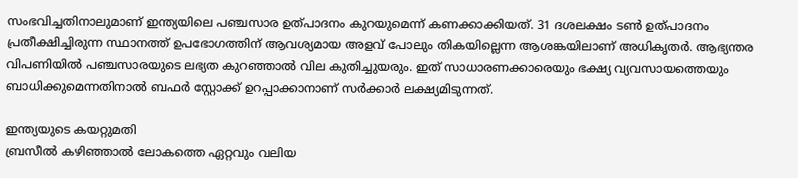സംഭവിച്ചതിനാലുമാണ് ഇന്ത്യയിലെ പഞ്ചസാര ഉത്പാദനം കുറയുമെന്ന് കണക്കാക്കിയത്. 31 ദശലക്ഷം ടൺ ഉത്പാദനം പ്രതീക്ഷിച്ചിരുന്ന സ്ഥാനത്ത് ഉപഭോഗത്തിന് ആവശ്യമായ അളവ് പോലും തികയില്ലെന്ന ആശങ്കയിലാണ് അധികൃതർ. ആഭ്യന്തര വിപണിയിൽ പഞ്ചസാരയുടെ ലഭ്യത കുറഞ്ഞാൽ വില കുതിച്ചുയരും. ഇത് സാധാരണക്കാരെയും ഭക്ഷ്യ വ്യവസായത്തെയും ബാധിക്കുമെന്നതിനാൽ ബഫർ സ്റ്റോക്ക് ഉറപ്പാക്കാനാണ് സർക്കാർ ലക്ഷ്യമിടുന്നത്.

ഇന്ത്യയുടെ കയറ്റുമതി
ബ്രസീൽ കഴിഞ്ഞാൽ ലോകത്തെ ഏറ്റവും വലിയ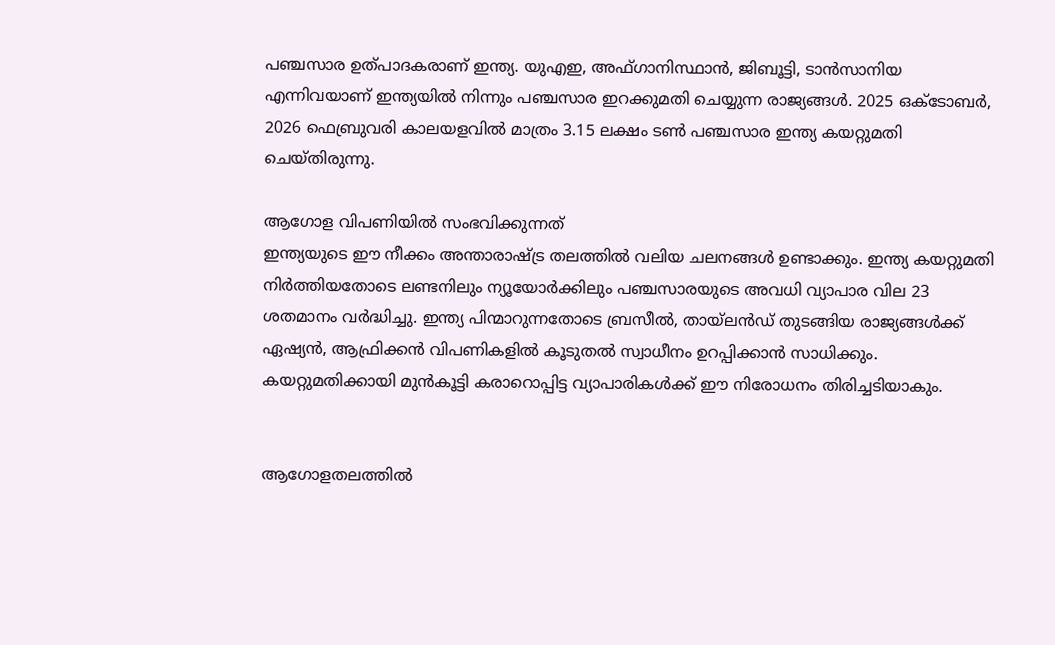പഞ്ചസാര ഉത്പാദകരാണ് ഇന്ത്യ. യുഎഇ, അഫ്ഗാനിസ്ഥാൻ, ജിബൂട്ടി, ടാൻസാനിയ എന്നിവയാണ് ഇന്ത്യയിൽ നിന്നും പഞ്ചസാര ഇറക്കുമതി ചെയ്യുന്ന രാജ്യങ്ങൾ. 2025 ഒക്ടോബർ, 2026 ഫെബ്രുവരി കാലയളവിൽ മാത്രം 3.15 ലക്ഷം ടൺ പഞ്ചസാര ഇന്ത്യ കയറ്റുമതി ചെയ്തിരുന്നു.

ആഗോള വിപണിയിൽ സംഭവിക്കുന്നത്
ഇന്ത്യയുടെ ഈ നീക്കം അന്താരാഷ്ട്ര തലത്തിൽ വലിയ ചലനങ്ങൾ ഉണ്ടാക്കും. ഇന്ത്യ കയറ്റുമതി നിർത്തിയതോടെ ലണ്ടനിലും ന്യൂയോർക്കിലും പഞ്ചസാരയുടെ അവധി വ്യാപാര വില 23 ശതമാനം വർദ്ധിച്ചു. ഇന്ത്യ പിന്മാറുന്നതോടെ ബ്രസീൽ, തായ്‌ലൻ‌ഡ് തുടങ്ങിയ രാജ്യങ്ങൾക്ക് ഏഷ്യൻ, ആഫ്രിക്കൻ വിപണികളിൽ കൂടുതൽ സ്വാധീനം ഉറപ്പിക്കാൻ സാധിക്കും. കയറ്റുമതിക്കായി മുൻകൂട്ടി കരാറൊപ്പിട്ട വ്യാപാരികൾക്ക് ഈ നിരോധനം തിരിച്ചടിയാകും.


ആഗോളതലത്തിൽ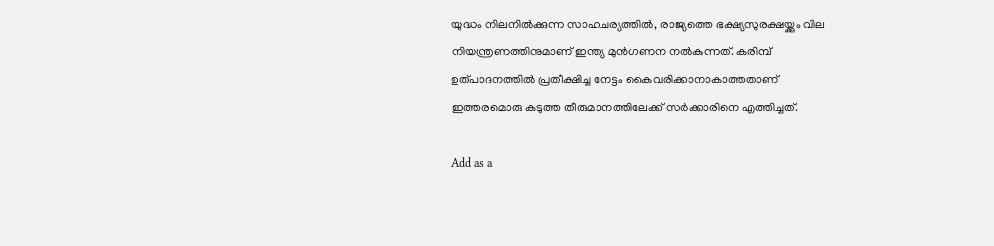യുദ്ധം നിലനിൽക്കുന്ന സാഹചര്യത്തിൽ, രാജ്യത്തെ ഭക്ഷ്യസുരക്ഷയ്ക്കും വില നിയന്ത്രണത്തിനുമാണ് ഇന്ത്യ മുൻഗണന നൽകുന്നത്. കരിമ്പ് ഉത്പാദനത്തിൽ പ്രതീക്ഷിച്ച നേട്ടം കൈവരിക്കാനാകാത്തതാണ് ഇത്തരമൊരു കടുത്ത തീരുമാനത്തിലേക്ക് സർക്കാരിനെ എത്തിച്ചത്.

Add as a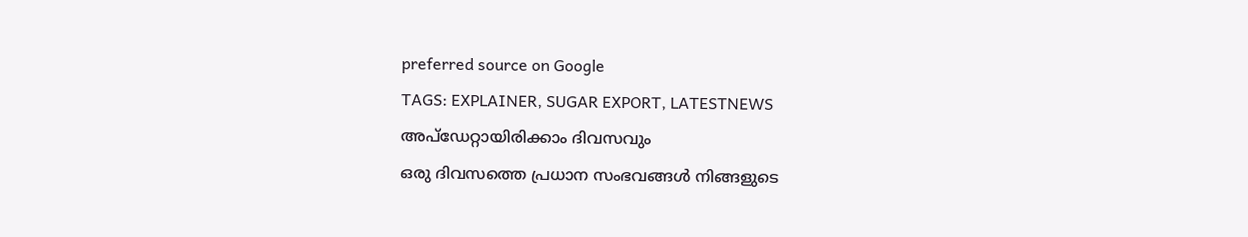preferred source on Google
TAGS: EXPLAINER, SUGAR EXPORT, LATESTNEWS
അപ്ഡേറ്റായിരിക്കാം ദിവസവും
ഒരു ദിവസത്തെ പ്രധാന സംഭവങ്ങൾ നിങ്ങളുടെ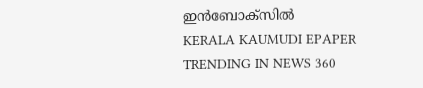ഇൻബോക്സിൽ
KERALA KAUMUDI EPAPER
TRENDING IN NEWS 360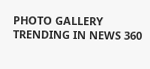PHOTO GALLERY
TRENDING IN NEWS 360